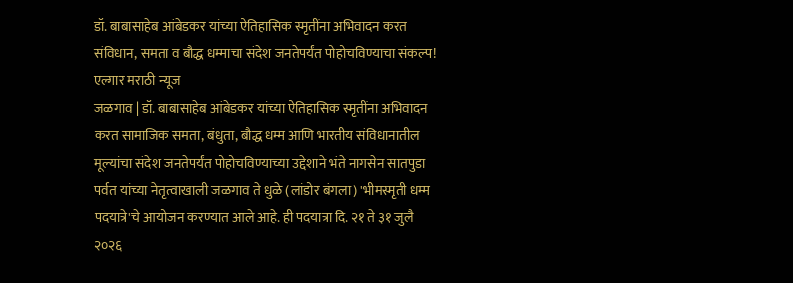डॉ. बाबासाहेब आंबेडकर यांच्या ऐतिहासिक स्मृतींना अभिवादन करत संविधान, समता व बौद्ध धम्माचा संदेश जनतेपर्यंत पोहोचविण्याचा संकल्प!
एल्गार मराठी न्यूज
जळगाव | डॉ. बाबासाहेब आंबेडकर यांच्या ऐतिहासिक स्मृतींना अभिवादन करत सामाजिक समता, बंधुता, बौद्ध धम्म आणि भारतीय संविधानातील मूल्यांचा संदेश जनतेपर्यंत पोहोचविण्याच्या उद्देशाने भंते नागसेन सातपुडा पर्वत यांच्या नेतृत्वाखाली जळगाव ते धुळे (लांडोर बंगला) 'भीमस्मृती धम्म पदयात्रे'चे आयोजन करण्यात आले आहे. ही पदयात्रा दि. २१ ते ३१ जुलै २०२६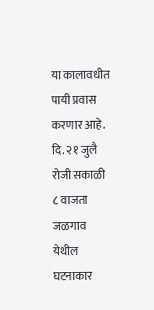या कालावधीत पायी प्रवास करणार आहे.
दि. २१ जुलै रोजी सकाळी ८ वाजता जळगाव येथील घटनाकार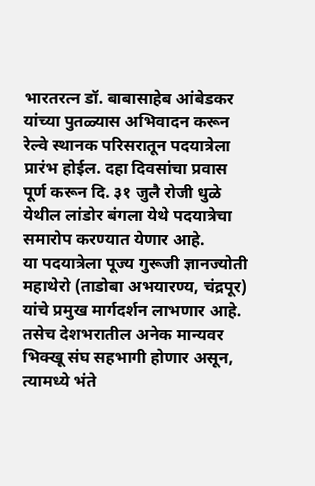भारतरत्न डॉ. बाबासाहेब आंबेडकर यांच्या पुतळ्यास अभिवादन करून रेल्वे स्थानक परिसरातून पदयात्रेला प्रारंभ होईल. दहा दिवसांचा प्रवास पूर्ण करून दि. ३१ जुलै रोजी धुळे येथील लांडोर बंगला येथे पदयात्रेचा समारोप करण्यात येणार आहे.
या पदयात्रेला पूज्य गुरूजी ज्ञानज्योती महाथेरो (ताडोबा अभयारण्य, चंद्रपूर) यांचे प्रमुख मार्गदर्शन लाभणार आहे. तसेच देशभरातील अनेक मान्यवर भिक्खू संघ सहभागी होणार असून, त्यामध्ये भंते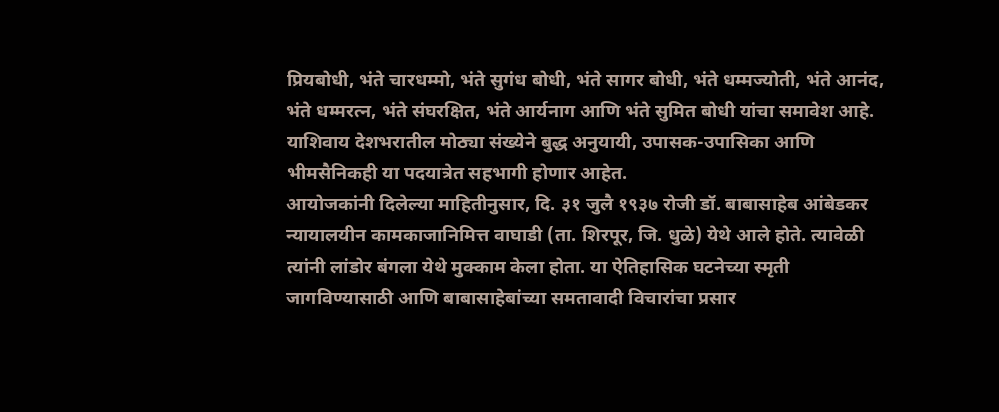प्रियबोधी, भंते चारधम्मो, भंते सुगंध बोधी, भंते सागर बोधी, भंते धम्मज्योती, भंते आनंद, भंते धम्मरत्न, भंते संघरक्षित, भंते आर्यनाग आणि भंते सुमित बोधी यांचा समावेश आहे. याशिवाय देशभरातील मोठ्या संख्येने बुद्ध अनुयायी, उपासक-उपासिका आणि भीमसैनिकही या पदयात्रेत सहभागी होणार आहेत.
आयोजकांनी दिलेल्या माहितीनुसार, दि. ३१ जुलै १९३७ रोजी डॉ. बाबासाहेब आंबेडकर न्यायालयीन कामकाजानिमित्त वाघाडी (ता. शिरपूर, जि. धुळे) येथे आले होते. त्यावेळी त्यांनी लांडोर बंगला येथे मुक्काम केला होता. या ऐतिहासिक घटनेच्या स्मृती जागविण्यासाठी आणि बाबासाहेबांच्या समतावादी विचारांचा प्रसार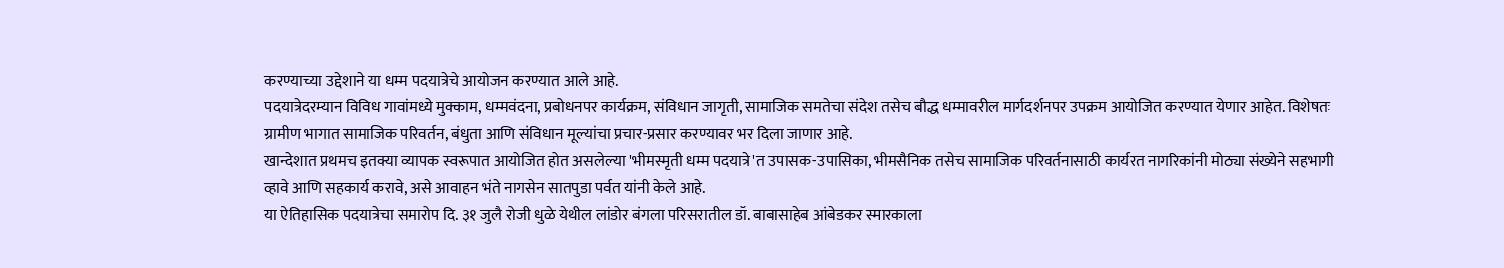करण्याच्या उद्देशाने या धम्म पदयात्रेचे आयोजन करण्यात आले आहे.
पदयात्रेदरम्यान विविध गावांमध्ये मुक्काम, धम्मवंदना, प्रबोधनपर कार्यक्रम, संविधान जागृती, सामाजिक समतेचा संदेश तसेच बौद्ध धम्मावरील मार्गदर्शनपर उपक्रम आयोजित करण्यात येणार आहेत. विशेषतः ग्रामीण भागात सामाजिक परिवर्तन, बंधुता आणि संविधान मूल्यांचा प्रचार-प्रसार करण्यावर भर दिला जाणार आहे.
खान्देशात प्रथमच इतक्या व्यापक स्वरूपात आयोजित होत असलेल्या 'भीमस्मृती धम्म पदयात्रे'त उपासक-उपासिका, भीमसैनिक तसेच सामाजिक परिवर्तनासाठी कार्यरत नागरिकांनी मोठ्या संख्येने सहभागी व्हावे आणि सहकार्य करावे, असे आवाहन भंते नागसेन सातपुडा पर्वत यांनी केले आहे.
या ऐतिहासिक पदयात्रेचा समारोप दि. ३१ जुलै रोजी धुळे येथील लांडोर बंगला परिसरातील डॉ. बाबासाहेब आंबेडकर स्मारकाला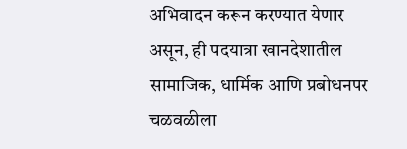अभिवादन करून करण्यात येणार असून, ही पदयात्रा खानदेशातील सामाजिक, धार्मिक आणि प्रबोधनपर चळवळीला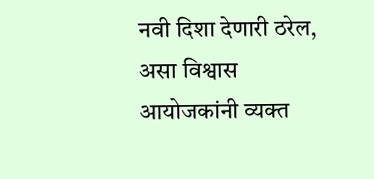नवी दिशा देणारी ठरेल, असा विश्वास आयोजकांनी व्यक्त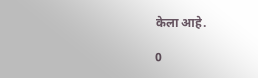केला आहे.

0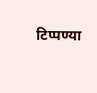टिप्पण्या